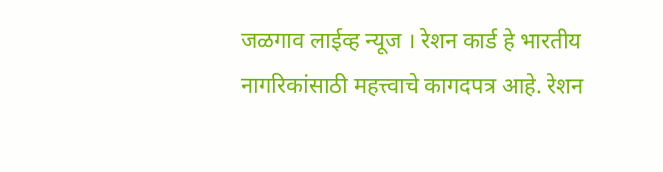जळगाव लाईव्ह न्यूज । रेशन कार्ड हे भारतीय नागरिकांसाठी महत्त्वाचे कागदपत्र आहे. रेशन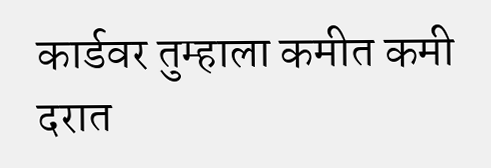कार्डवर तुम्हाला कमीत कमी दरात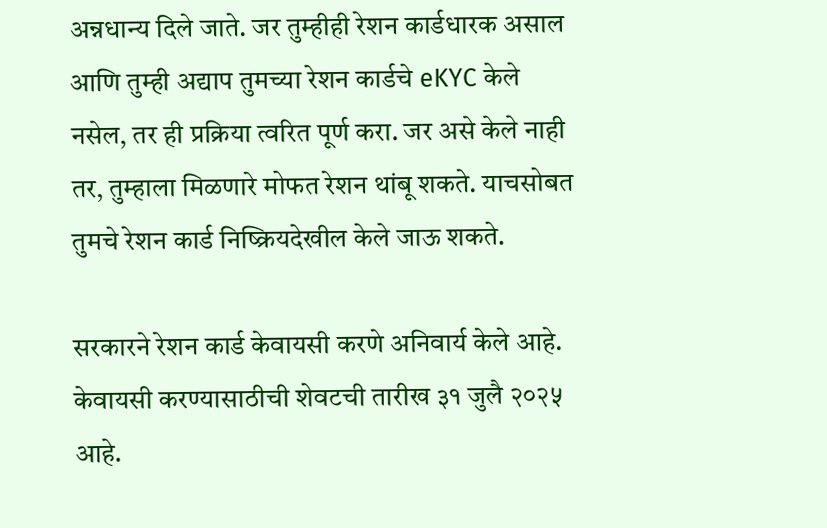अन्नधान्य दिले जाते. जर तुम्हीही रेशन कार्डधारक असाल आणि तुम्ही अद्याप तुमच्या रेशन कार्डचे eKYC केले नसेल, तर ही प्रक्रिया त्वरित पूर्ण करा. जर असे केले नाही तर, तुम्हाला मिळणारे मोफत रेशन थांबू शकते. याचसोबत तुमचे रेशन कार्ड निष्क्रियदेखील केले जाऊ शकते.

सरकारने रेशन कार्ड केवायसी करणे अनिवार्य केले आहे. केवायसी करण्यासाठीची शेवटची तारीख ३१ जुलै २०२५ आहे.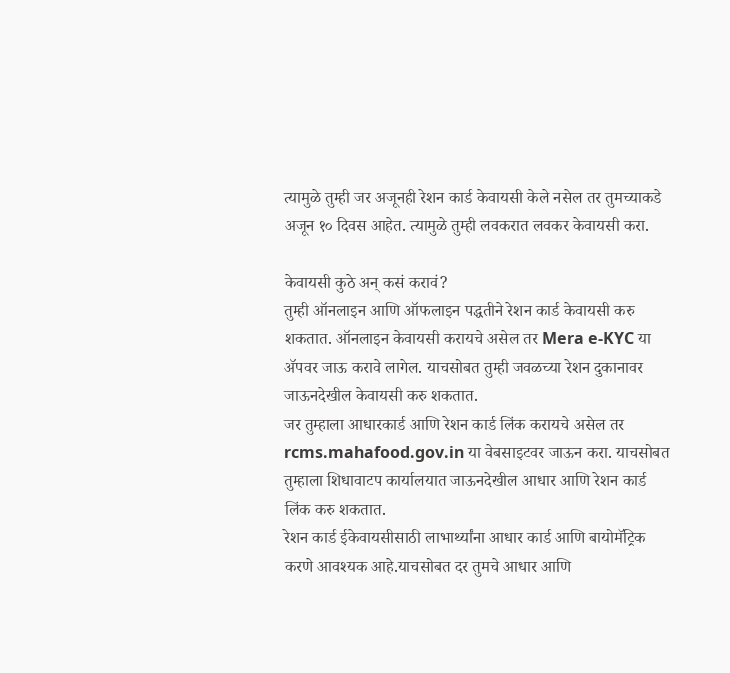त्यामुळे तुम्ही जर अजूनही रेशन कार्ड केवायसी केले नसेल तर तुमच्याकडे अजून १० दिवस आहेत. त्यामुळे तुम्ही लवकरात लवकर केवायसी करा.

केवायसी कुठे अन् कसं करावं?
तुम्ही ऑनलाइन आणि ऑफलाइन पद्धतीने रेशन कार्ड केवायसी करु शकतात. ऑनलाइन केवायसी करायचे असेल तर Mera e-KYC या ॲपवर जाऊ करावे लागेल. याचसोबत तुम्ही जवळच्या रेशन दुकानावर जाऊनदेखील केवायसी करु शकतात.
जर तुम्हाला आधारकार्ड आणि रेशन कार्ड लिंक करायचे असेल तर rcms.mahafood.gov.in या वेबसाइटवर जाऊन करा. याचसोबत तुम्हाला शिधावाटप कार्यालयात जाऊनदेखील आधार आणि रेशन कार्ड लिंक करु शकतात.
रेशन कार्ड ईकेवायसीसाठी लाभार्थ्यांना आधार कार्ड आणि बायोमॅट्रिक करणे आवश्यक आहे.याचसोबत दर तुमचे आधार आणि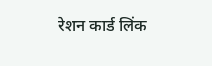रेशन कार्ड लिंक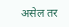असेल तर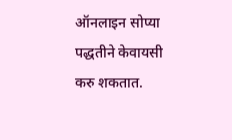ऑनलाइन सोप्या पद्धतीने केवायसी करु शकतात.